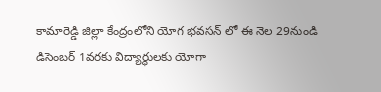కామారెడ్డి జిల్లా కేంద్రంలోని యోగ భవసన్ లో ఈ నెల 29నుండి డిసెంబర్ 1వరకు విద్యార్థులకు యోగా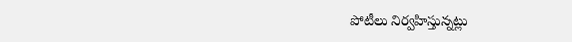పోటీలు నిర్వహిస్తున్నట్లు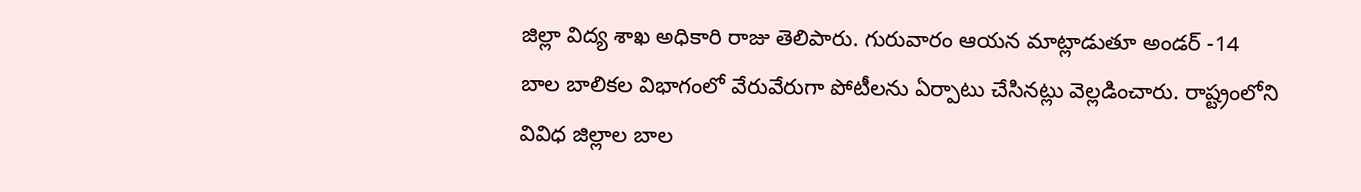జిల్లా విద్య శాఖ అధికారి రాజు తెలిపారు. గురువారం ఆయన మాట్లాడుతూ అండర్ -14 బాల బాలికల విభాగంలో వేరువేరుగా పోటీలను ఏర్పాటు చేసినట్లు వెల్లడించారు. రాష్ట్రంలోని వివిధ జిల్లాల బాల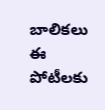బాలికలు ఈ పోటీలకు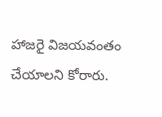హాజరై విజయవంతం చేయాలని కోరారు.